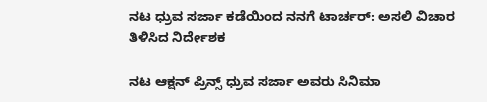ನಟ ಧ್ರುವ ಸರ್ಜಾ ಕಡೆಯಿಂದ ನನಗೆ ಟಾರ್ಚರ್‌: ಅಸಲಿ ವಿಚಾರ ತಿಳಿಸಿದ ನಿರ್ದೇಶಕ

ನಟ ಆಕ್ಷನ್‌ ಪ್ರಿನ್ಸ್‌ ಧ್ರುವ ಸರ್ಜಾ ಅವರು ಸಿನಿಮಾ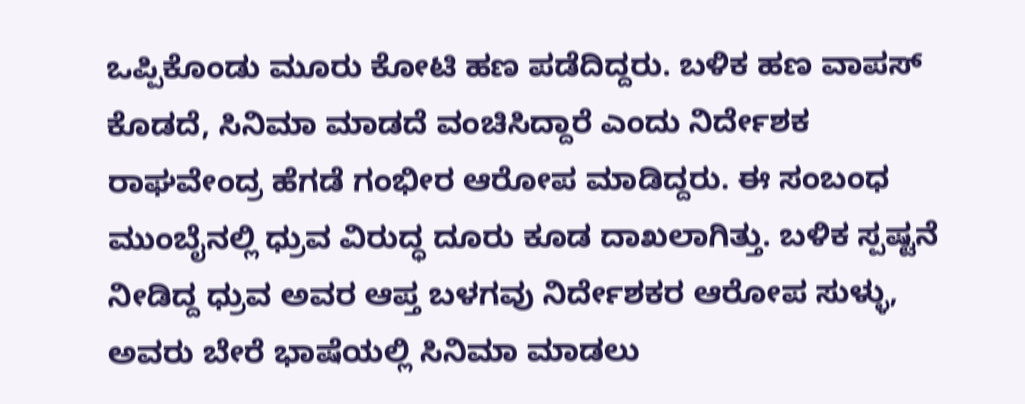ಒಪ್ಪಿಕೊಂಡು ಮೂರು ಕೋಟಿ ಹಣ ಪಡೆದಿದ್ದರು. ಬಳಿಕ ಹಣ ವಾಪಸ್‌ ಕೊಡದೆ, ಸಿನಿಮಾ ಮಾಡದೆ ವಂಚಿಸಿದ್ದಾರೆ ಎಂದು ನಿರ್ದೇಶಕ ರಾಘವೇಂದ್ರ ಹೆಗಡೆ ಗಂಭೀರ ಆರೋಪ ಮಾಡಿದ್ದರು. ಈ ಸಂಬಂಧ ಮುಂಬೈನಲ್ಲಿ ಧ್ರುವ ವಿರುದ್ಧ ದೂರು ಕೂಡ ದಾಖಲಾಗಿತ್ತು. ಬಳಿಕ ಸ್ಪಷ್ಟನೆ ನೀಡಿದ್ದ ಧ್ರುವ ಅವರ ಆಪ್ತ ಬಳಗವು ನಿರ್ದೇಶಕರ ಆರೋಪ ಸುಳ್ಳು, ಅವರು ಬೇರೆ ಭಾಷೆಯಲ್ಲಿ ಸಿನಿಮಾ ಮಾಡಲು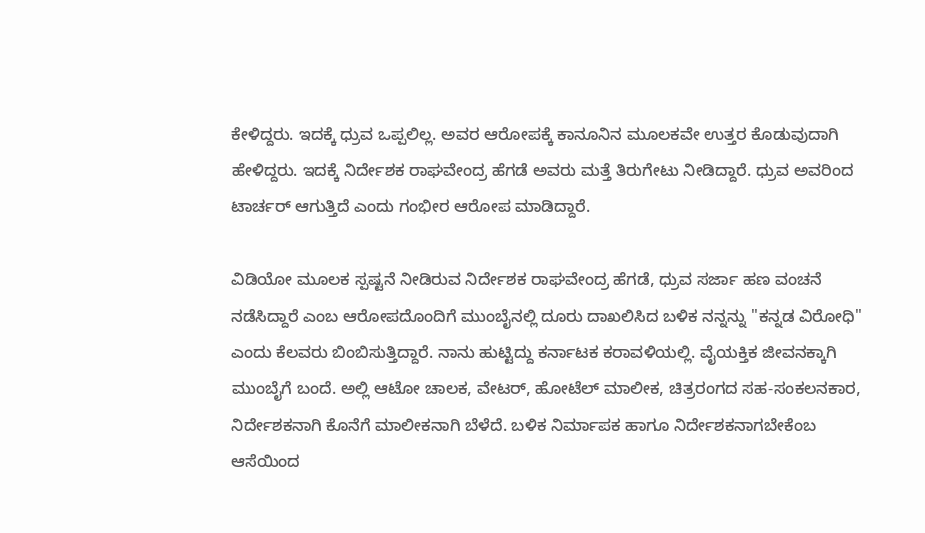ಕೇಳಿದ್ದರು. ಇದಕ್ಕೆ ಧ್ರುವ ಒಪ್ಪಲಿಲ್ಲ. ಅವರ ಆರೋಪಕ್ಕೆ ಕಾನೂನಿನ ಮೂಲಕವೇ ಉತ್ತರ ಕೊಡುವುದಾಗಿ ಹೇಳಿದ್ದರು. ಇದಕ್ಕೆ ನಿರ್ದೇಶಕ ರಾಘವೇಂದ್ರ ಹೆಗಡೆ ಅವರು ಮತ್ತೆ ತಿರುಗೇಟು ನೀಡಿದ್ದಾರೆ. ಧ್ರುವ ಅವರಿಂದ ಟಾರ್ಚರ್‌ ಆಗುತ್ತಿದೆ ಎಂದು ಗಂಭೀರ ಆರೋಪ ಮಾಡಿದ್ದಾರೆ.

ವಿಡಿಯೋ ಮೂಲಕ ಸ್ಪಷ್ಟನೆ ನೀಡಿರುವ ನಿರ್ದೇಶಕ ರಾಘವೇಂದ್ರ ಹೆಗಡೆ, ಧ್ರುವ ಸರ್ಜಾ ಹಣ ವಂಚನೆ ನಡೆಸಿದ್ದಾರೆ ಎಂಬ ಆರೋಪದೊಂದಿಗೆ ಮುಂಬೈನಲ್ಲಿ ದೂರು ದಾಖಲಿಸಿದ ಬಳಿಕ ನನ್ನನ್ನು "ಕನ್ನಡ ವಿರೋಧಿ" ಎಂದು ಕೆಲವರು ಬಿಂಬಿಸುತ್ತಿದ್ದಾರೆ. ನಾನು ಹುಟ್ಟಿದ್ದು ಕರ್ನಾಟಕ ಕರಾವಳಿಯಲ್ಲಿ. ವೈಯಕ್ತಿಕ ಜೀವನಕ್ಕಾಗಿ ಮುಂಬೈಗೆ ಬಂದೆ. ಅಲ್ಲಿ ಆಟೋ ಚಾಲಕ, ವೇಟರ್, ಹೋಟೆಲ್ ಮಾಲೀಕ, ಚಿತ್ರರಂಗದ ಸಹ-ಸಂಕಲನಕಾರ, ನಿರ್ದೇಶಕನಾಗಿ ಕೊನೆಗೆ ಮಾಲೀಕನಾಗಿ ಬೆಳೆದೆ. ಬಳಿಕ ನಿರ್ಮಾಪಕ ಹಾಗೂ ನಿರ್ದೇಶಕನಾಗಬೇಕೆಂಬ ಆಸೆಯಿಂದ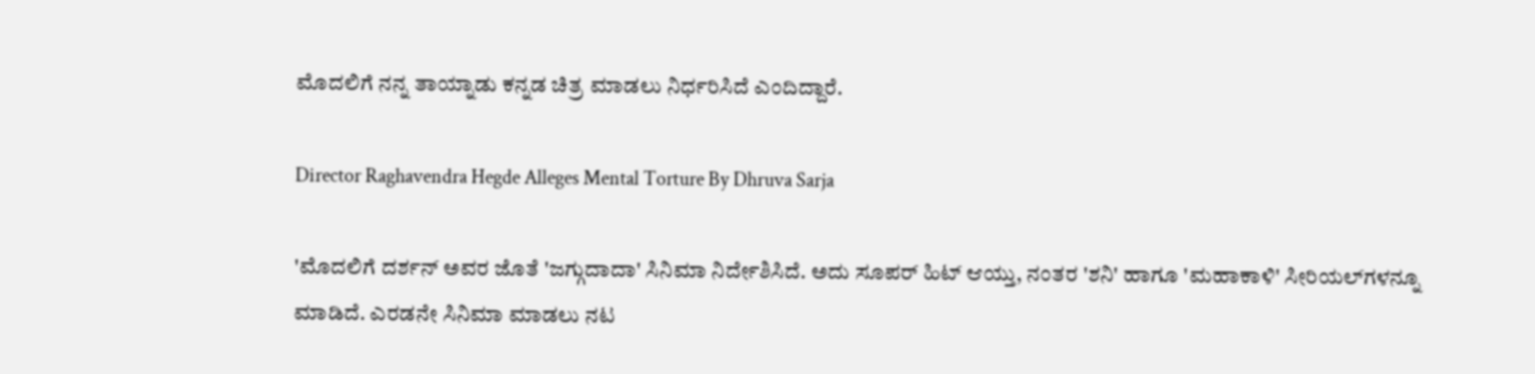ಮೊದಲಿಗೆ ನನ್ನ ತಾಯ್ನಾಡು ಕನ್ನಡ ಚಿತ್ರ ಮಾಡಲು ನಿರ್ಧರಿಸಿದೆ ಎಂದಿದ್ದಾರೆ.

Director Raghavendra Hegde Alleges Mental Torture By Dhruva Sarja

'ಮೊದಲಿಗೆ ದರ್ಶನ್ ಅವರ ಜೊತೆ 'ಜಗ್ಗುದಾದಾ' ಸಿನಿಮಾ ನಿರ್ದೇಶಿಸಿದೆ. ಅದು ಸೂಪರ್ ಹಿಟ್ ಆಯ್ತು, ನಂತರ 'ಶನಿ' ಹಾಗೂ 'ಮಹಾಕಾಳಿ' ಸೀರಿಯಲ್‌ಗಳನ್ನೂ ಮಾಡಿದೆ. ಎರಡನೇ ಸಿನಿಮಾ ಮಾಡಲು ನಟ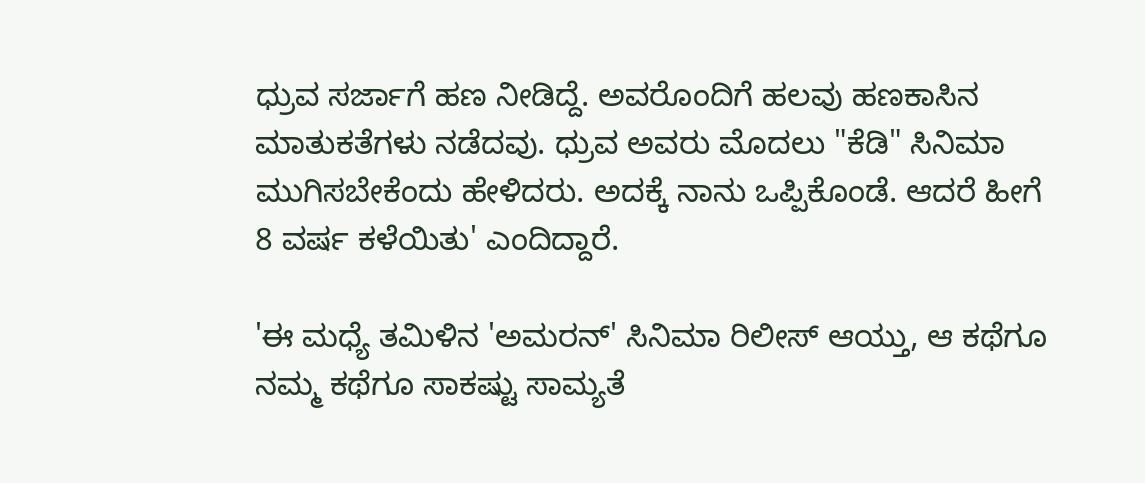ಧ್ರುವ ಸರ್ಜಾಗೆ ಹಣ ನೀಡಿದ್ದೆ. ಅವರೊಂದಿಗೆ ಹಲವು ಹಣಕಾಸಿನ ಮಾತುಕತೆಗಳು ನಡೆದವು. ಧ್ರುವ ಅವರು ಮೊದಲು "ಕೆಡಿ" ಸಿನಿಮಾ ಮುಗಿಸಬೇಕೆಂದು ಹೇಳಿದರು. ಅದಕ್ಕೆ ನಾನು ಒಪ್ಪಿಕೊಂಡೆ. ಆದರೆ ಹೀಗೆ 8 ವರ್ಷ ಕಳೆಯಿತು' ಎಂದಿದ್ದಾರೆ.

'ಈ ಮಧ್ಯೆ ತಮಿಳಿನ 'ಅಮರನ್' ಸಿನಿಮಾ ರಿಲೀಸ್‌ ಆಯ್ತು, ಆ ಕಥೆಗೂ ನಮ್ಮ ಕಥೆಗೂ ಸಾಕಷ್ಟು ಸಾಮ್ಯತೆ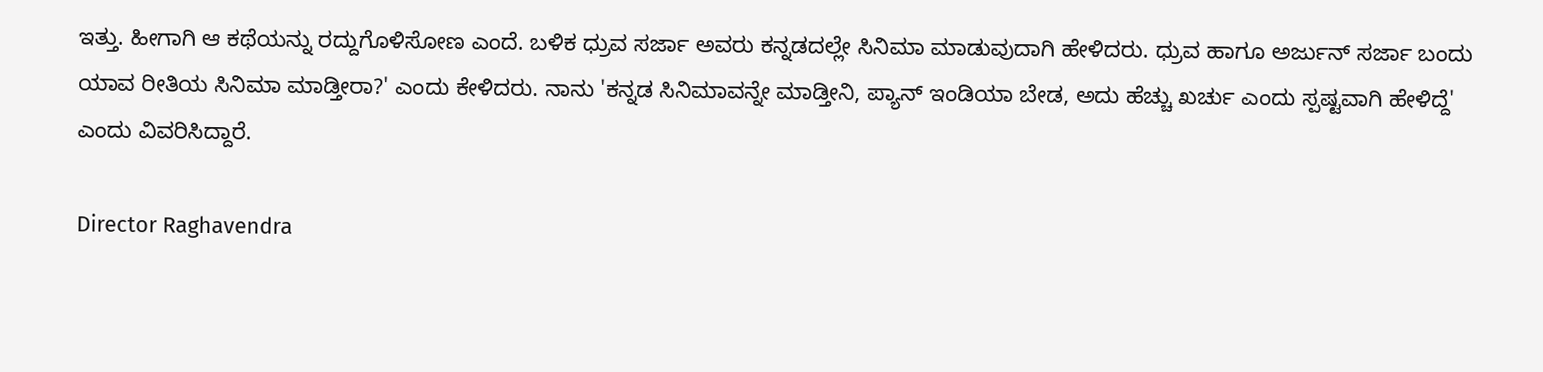ಇತ್ತು. ಹೀಗಾಗಿ ಆ ಕಥೆಯನ್ನು ರದ್ದುಗೊಳಿಸೋಣ ಎಂದೆ. ಬಳಿಕ ಧ್ರುವ ಸರ್ಜಾ ಅವರು ಕನ್ನಡದಲ್ಲೇ ಸಿನಿಮಾ ಮಾಡುವುದಾಗಿ ಹೇಳಿದರು. ಧ್ರುವ ಹಾಗೂ ಅರ್ಜುನ್ ಸರ್ಜಾ ಬಂದು ಯಾವ ರೀತಿಯ ಸಿನಿಮಾ ಮಾಡ್ತೀರಾ?' ಎಂದು ಕೇಳಿದರು. ನಾನು 'ಕನ್ನಡ ಸಿನಿಮಾವನ್ನೇ ಮಾಡ್ತೀನಿ, ಪ್ಯಾನ್ ಇಂಡಿಯಾ ಬೇಡ, ಅದು ಹೆಚ್ಚು ಖರ್ಚು ಎಂದು ಸ್ಪಷ್ಟವಾಗಿ ಹೇಳಿದ್ದೆ' ಎಂದು ವಿವರಿಸಿದ್ದಾರೆ.

Director Raghavendra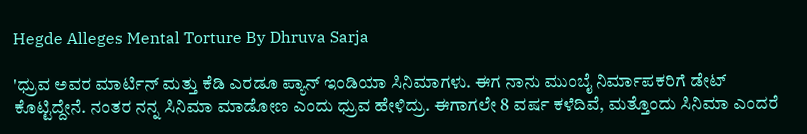Hegde Alleges Mental Torture By Dhruva Sarja

'ಧ್ರುವ ಅವರ ಮಾರ್ಟಿನ್ ಮತ್ತು ಕೆಡಿ ಎರಡೂ ಪ್ಯಾನ್ ಇಂಡಿಯಾ ಸಿನಿಮಾಗಳು. ಈಗ ನಾನು ಮುಂಬೈ ನಿರ್ಮಾಪಕರಿಗೆ ಡೇಟ್ ಕೊಟ್ಟಿದ್ದೇನೆ. ನಂತರ ನನ್ನ ಸಿನಿಮಾ ಮಾಡೋಣ ಎಂದು ಧ್ರುವ ಹೇಳಿದ್ರು. ಈಗಾಗಲೇ 8 ವರ್ಷ ಕಳೆದಿವೆ, ಮತ್ತೊಂದು ಸಿನಿಮಾ ಎಂದರೆ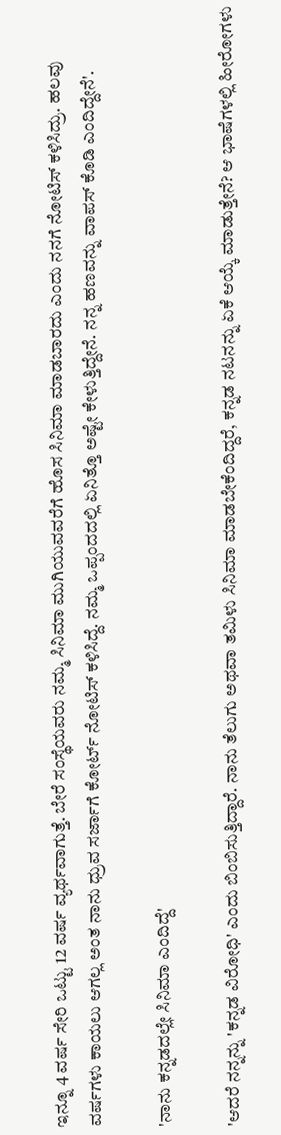ಇನ್ನೂ 4 ವರ್ಷ ಸೇರಿ ಒಟ್ಟು 12 ವರ್ಷ ವ್ಯರ್ಥವಾಗುತ್ತೆ. ಬೇರೆ ಸಂಸ್ಥೆಯವರು ನಮ್ಮ ಸಿನಿಮಾ ಮುಗಿಯುವವರೆಗೆ ಹೊಸ ಸಿನಿಮಾ ಮಾಡಬಾರದು ಎಂದು ನನಗೆ ನೋಟಿಸ್ ಕಳಿಸಿದ್ರು. ಹಲವು ವರ್ಷಗಳು ಕಾಯಲು ಆಗಲ್ಲ ಅಂತ ನಾನು ಧ್ರುವ ಸರ್ಜಾಗೆ ಕೋರ್ಟ್ ನೋಟಿಸ್ ಕಳಿಸಿದ್ದೆ. ನಮ್ಮ ಒಪ್ಪಂದದಲ್ಲಿ ಏನಿತ್ತೊ ಅಷ್ಟೇ ಕೇಳುತ್ತಿದ್ದೇನೆ. ನನ್ನ ಹಣವನ್ನು ವಾಪಸ್‌ ಕೊಡಿ ಎಂದಿದ್ದೇನೆ'.

'ನಾನು ಕನ್ನಡದಲ್ಲೇ ಸಿನಿಮಾ ಎಂದಿದ್ದೆ'

'ಆದರೆ ನನ್ನನ್ನು 'ಕನ್ನಡ ವಿರೋಧಿ' ಎಂದು ಬಿಂಬಿಸುತ್ತಿದ್ದಾರೆ. ನಾನು ತೆಲುಗು ಅಥವಾ ತಮಿಳು ಸಿನಿಮಾ ಮಾಡಬೇಕೆಂದಿದ್ದರೆ, ಕನ್ನಡ ನಟನನ್ನು ಏಕೆ ಆಯ್ಕೆ ಮಾಡುತ್ತೇನೆ? ಆ ಭಾಷೆಗಳಲ್ಲಿ ಹೀರೋಗಳು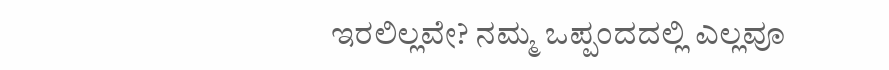ಇರಲಿಲ್ಲವೇ? ನಮ್ಮ ಒಪ್ಪಂದದಲ್ಲಿ ಎಲ್ಲವೂ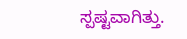ಸ್ಪಷ್ಟವಾಗಿತ್ತು.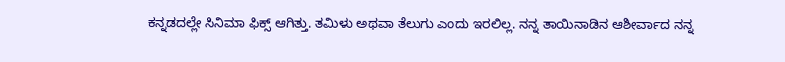ಕನ್ನಡದಲ್ಲೇ ಸಿನಿಮಾ ಫಿಕ್ಸ್‌ ಆಗಿತ್ತು. ತಮಿಳು ಅಥವಾ ತೆಲುಗು ಎಂದು ಇರಲಿಲ್ಲ. ನನ್ನ ತಾಯಿನಾಡಿನ ಆಶೀರ್ವಾದ ನನ್ನ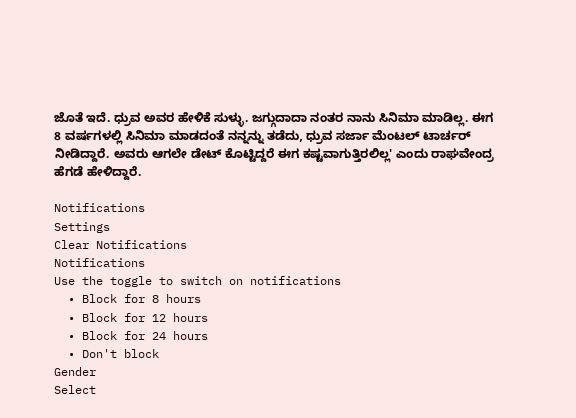ಜೊತೆ ಇದೆ. ಧ್ರುವ ಅವರ ಹೇಳಿಕೆ ಸುಳ್ಳು. ಜಗ್ಗುದಾದಾ ನಂತರ ನಾನು ಸಿನಿಮಾ ಮಾಡಿಲ್ಲ. ಈಗ 8 ವರ್ಷಗಳಲ್ಲಿ ಸಿನಿಮಾ ಮಾಡದಂತೆ ನನ್ನನ್ನು ತಡೆದು, ಧ್ರುವ ಸರ್ಜಾ ಮೆಂಟಲ್‌ ಟಾರ್ಚರ್‌ ನೀಡಿದ್ದಾರೆ. ಅವರು ಆಗಲೇ ಡೇಟ್ ಕೊಟ್ಟಿದ್ದರೆ ಈಗ ಕಷ್ಟವಾಗುತ್ತಿರಲಿಲ್ಲ' ಎಂದು ರಾಘವೇಂದ್ರ ಹೆಗಡೆ ಹೇಳಿದ್ದಾರೆ.

Notifications
Settings
Clear Notifications
Notifications
Use the toggle to switch on notifications
  • Block for 8 hours
  • Block for 12 hours
  • Block for 24 hours
  • Don't block
Gender
Select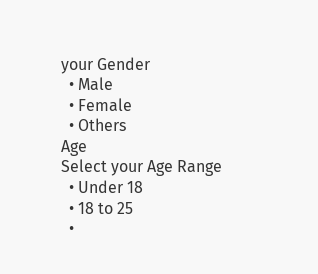your Gender
  • Male
  • Female
  • Others
Age
Select your Age Range
  • Under 18
  • 18 to 25
  •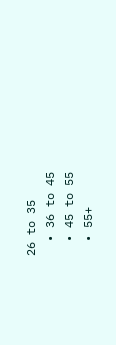26 to 35
  • 36 to 45
  • 45 to 55
  • 55+